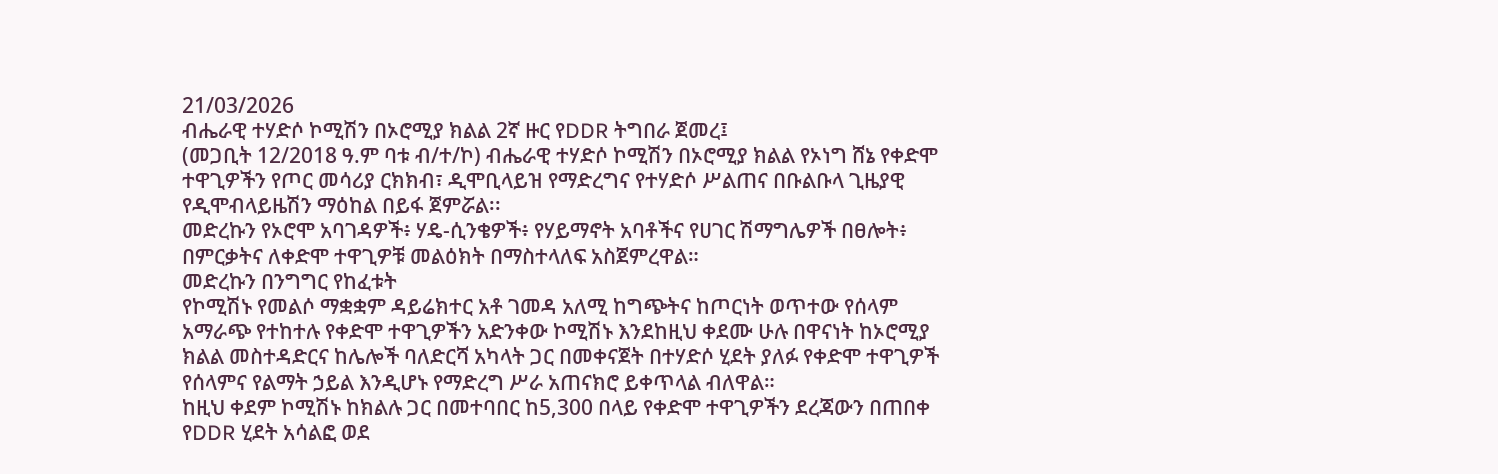21/03/2026
ብሔራዊ ተሃድሶ ኮሚሽን በኦሮሚያ ክልል 2ኛ ዙር የDDR ትግበራ ጀመረ፤
(መጋቢት 12/2018 ዓ.ም ባቱ ብ/ተ/ኮ) ብሔራዊ ተሃድሶ ኮሚሽን በኦሮሚያ ክልል የኦነግ ሸኔ የቀድሞ ተዋጊዎችን የጦር መሳሪያ ርክክብ፣ ዲሞቢላይዝ የማድረግና የተሃድሶ ሥልጠና በቡልቡላ ጊዜያዊ የዲሞብላይዜሽን ማዕከል በይፋ ጀምሯል፡፡
መድረኩን የኦሮሞ አባገዳዎች፥ ሃዴ-ሲንቄዎች፥ የሃይማኖት አባቶችና የሀገር ሽማግሌዎች በፀሎት፥ በምርቃትና ለቀድሞ ተዋጊዎቹ መልዕክት በማስተላለፍ አስጀምረዋል።
መድረኩን በንግግር የከፈቱት
የኮሚሽኑ የመልሶ ማቋቋም ዳይሬክተር አቶ ገመዳ አለሚ ከግጭትና ከጦርነት ወጥተው የሰላም አማራጭ የተከተሉ የቀድሞ ተዋጊዎችን አድንቀው ኮሚሽኑ እንደከዚህ ቀደሙ ሁሉ በዋናነት ከኦሮሚያ ክልል መስተዳድርና ከሌሎች ባለድርሻ አካላት ጋር በመቀናጀት በተሃድሶ ሂደት ያለፉ የቀድሞ ተዋጊዎች የሰላምና የልማት ኃይል እንዲሆኑ የማድረግ ሥራ አጠናክሮ ይቀጥላል ብለዋል።
ከዚህ ቀደም ኮሚሽኑ ከክልሉ ጋር በመተባበር ከ5,300 በላይ የቀድሞ ተዋጊዎችን ደረጃውን በጠበቀ የDDR ሂደት አሳልፎ ወደ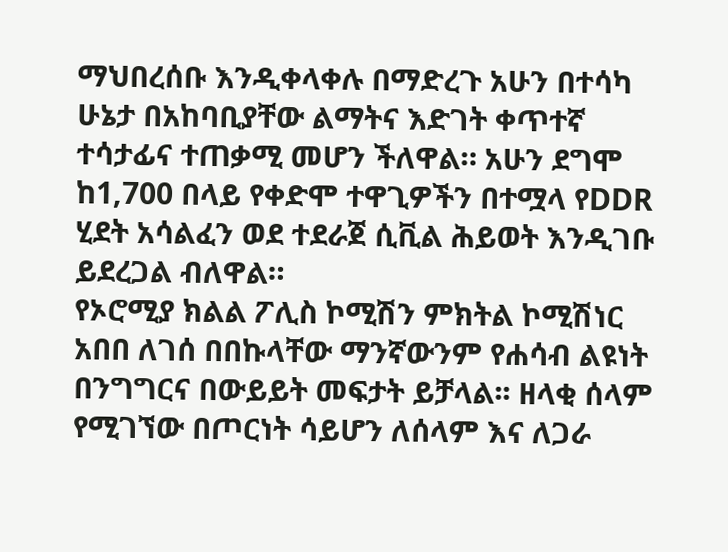ማህበረሰቡ እንዲቀላቀሉ በማድረጉ አሁን በተሳካ ሁኔታ በአከባቢያቸው ልማትና እድገት ቀጥተኛ ተሳታፊና ተጠቃሚ መሆን ችለዋል። አሁን ደግሞ ከ1,700 በላይ የቀድሞ ተዋጊዎችን በተሟላ የDDR ሂደት አሳልፈን ወደ ተደራጀ ሲቪል ሕይወት እንዲገቡ ይደረጋል ብለዋል።
የኦሮሚያ ክልል ፖሊስ ኮሚሽን ምክትል ኮሚሽነር አበበ ለገሰ በበኩላቸው ማንኛውንም የሐሳብ ልዩነት በንግግርና በውይይት መፍታት ይቻላል፡፡ ዘላቂ ሰላም የሚገኘው በጦርነት ሳይሆን ለሰላም እና ለጋራ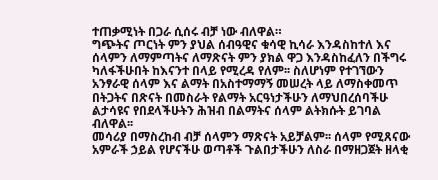ተጠቃሚነት በጋራ ሲሰሩ ብቻ ነው ብለዋል።
ግጭትና ጦርነት ምን ያህል ሰብዓዊና ቁሳዊ ኪሳራ እንዳስከተለ እና ሰላምን ለማምጣትና ለማጽናት ምን ያክል ዋጋ እንዳስከፈለን በችግሩ ካለፋችሁበት ከእናንተ በላይ የሚረዳ የለም፡፡ ስለሆነም የተገኘውን አንፃራዊ ሰላም እና ልማት በአስተማማኝ መሠረት ላይ ለማስቀመጥ በትጋትና በጽናት በመስራት የልማት አርዓነታችሁን ለማህበረሰባችሁ ልታሳዩና የበደላችሁትን ሕዝብ በልማትና ሰላም ልትክሱት ይገባል ብለዋል፡፡
መሳሪያ በማስረከብ ብቻ ሰላምን ማጽናት አይቻልም፡፡ ሰላም የሚጸናው አምራች ኃይል የሆናችሁ ወጣቶች ጉልበታችሁን ለስራ በማዘጋጀት ዘላቂ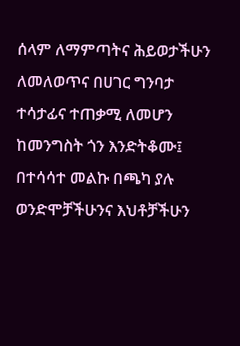ሰላም ለማምጣትና ሕይወታችሁን ለመለወጥና በሀገር ግንባታ ተሳታፊና ተጠቃሚ ለመሆን ከመንግስት ጎን እንድትቆሙ፤ በተሳሳተ መልኩ በጫካ ያሉ ወንድሞቻችሁንና እህቶቻችሁን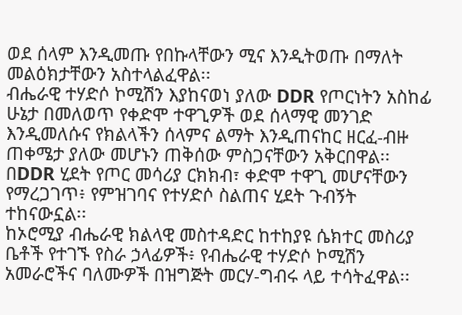ወደ ሰላም እንዲመጡ የበኩላቸውን ሚና እንዲትወጡ በማለት መልዕክታቸውን አስተላልፈዋል፡፡
ብሔራዊ ተሃድሶ ኮሚሽን እያከናወነ ያለው DDR የጦርነትን አስከፊ ሁኔታ በመለወጥ የቀድሞ ተዋጊዎች ወደ ሰላማዊ መንገድ እንዲመለሱና የክልላችን ሰላምና ልማት እንዲጠናከር ዘርፈ-ብዙ ጠቀሜታ ያለው መሆኑን ጠቅሰው ምስጋናቸውን አቅርበዋል፡፡
በDDR ሂደት የጦር መሳሪያ ርክክብ፣ ቀድሞ ተዋጊ መሆናቸውን የማረጋገጥ፥ የምዝገባና የተሃድሶ ስልጠና ሂደት ጉብኝት ተከናውኗል፡፡
ከኦሮሚያ ብሔራዊ ክልላዊ መስተዳድር ከተከያዩ ሴክተር መስሪያ ቤቶች የተገኙ የስራ ኃላፊዎች፥ የብሔራዊ ተሃድሶ ኮሚሽን አመራሮችና ባለሙዎች በዝግጅት መርሃ-ግብሩ ላይ ተሳትፈዋል፡፡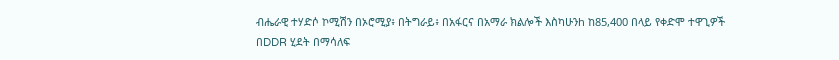ብሔራዊ ተሃድሶ ኮሚሽን በኦሮሚያ፥ በትግራይ፥ በአፋርና በአማራ ክልሎች እስካሁንh ከ85,400 በላይ የቀድሞ ተዋጊዎች በDDR ሂደት በማሳለፍ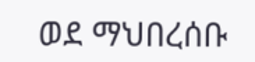ወደ ማህበረሰቡ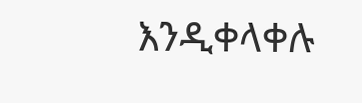እንዲቀላቀሉ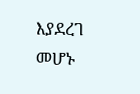እያደረገ መሆኑ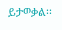ይታወቃል፡፡